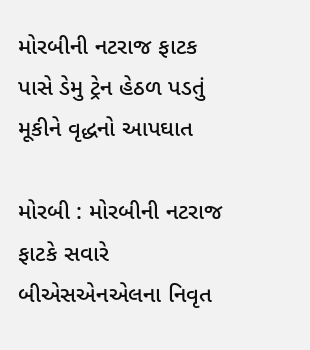મોરબીની નટરાજ ફાટક પાસે ડેમુ ટ્રેન હેઠળ પડતું મૂકીને વૃદ્ધનો આપઘાત

મોરબી : મોરબીની નટરાજ ફાટકે સવારે બીએસએનએલના નિવૃત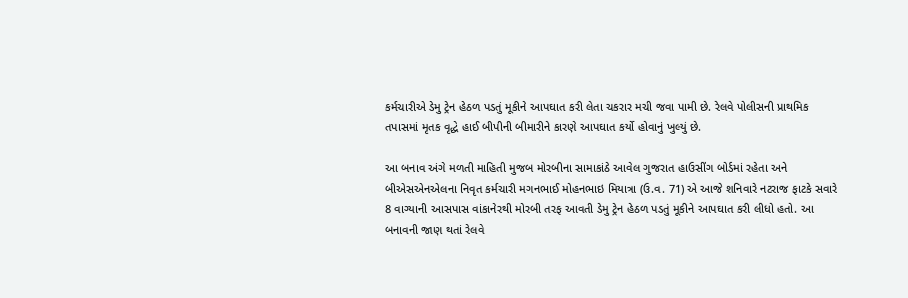કર્મચારીએ ડેમુ ટ્રેન હેઠળ પડતું મૂકીને આપઘાત કરી લેતા ચકરાર મચી જવા પામી છે. રેલવે પોલીસની પ્રાથમિક તપાસમાં મૃતક વૃદ્ધે હાઈ બીપીની બીમારીને કારણે આપઘાત કર્યો હોવાનું ખુલ્યું છે.

આ બનાવ અંગે મળતી માહિતી મુજબ મોરબીના સામાકાંઠે આવેલ ગુજરાત હાઉસીંગ બોર્ડમાં રહેતા અને બીએસએનએલના નિવૃત કર્મચારી મગનભાઈ મોહનભાઇ મિયાત્રા (ઉ.વ. 71) એ આજે શનિવારે નટરાજ ફાટકે સવારે 8 વાગ્યાની આસપાસ વાંકાનેરથી મોરબી તરફ આવતી ડેમુ ટ્રેન હેઠળ પડતું મૂકીને આપઘાત કરી લીધો હતો. આ બનાવની જાણ થતાં રેલવે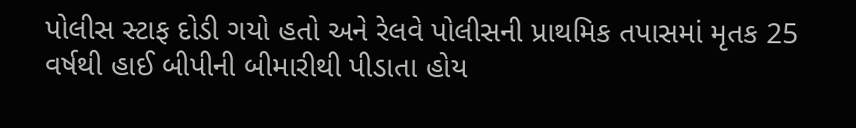પોલીસ સ્ટાફ દોડી ગયો હતો અને રેલવે પોલીસની પ્રાથમિક તપાસમાં મૃતક 25 વર્ષથી હાઈ બીપીની બીમારીથી પીડાતા હોય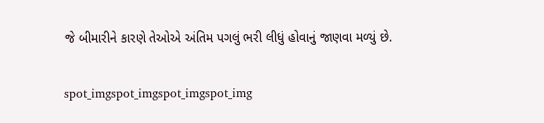જે બીમારીને કારણે તેઓએ અંતિમ પગલું ભરી લીધું હોવાનું જાણવા મળ્યું છે.

spot_imgspot_imgspot_imgspot_img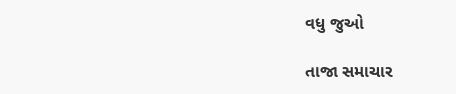વધુ જુઓ

તાજા સમાચાર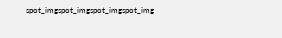spot_imgspot_imgspot_imgspot_img